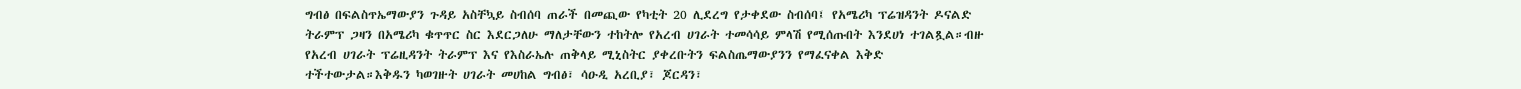ግብፅ በፍልስጥኤማውያን ጉዳይ አስቸኳይ ስብሰባ ጠራች በመጪው የካቲት 20 ሊደረግ የታቀደው ስብሰባ፤ የአሜሪካ ፕሬዝዳንት ዶናልድ ትራምፕ ጋዛን በአሜሪካ ቁጥጥር ስር እደርጋለሁ ማለታቸውን ተከትሎ የአረብ ሀገራት ተመሳሳይ ምላሽ የሚሰጡበት እንደሀነ ተገልጿል።ብዙ የአረብ ሀገራት ፕሬዚዳንት ትራምፕ እና የእስራኤሉ ጠቅላይ ሚኒስትር ያቀረቡትን ፍልስጤማውያንን የማፈናቀል እቅድ ተችተውታል።እቅዱን ካወገዙት ሀገራት መሀከል ግብፅ፣ ሳዑዲ አረቢያ፣ ጆርዳን፣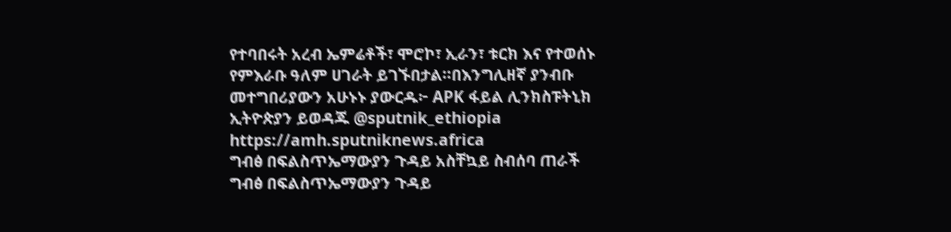የተባበሩት አረብ ኤምሬቶች፣ ሞሮኮ፣ ኢራን፣ ቱርክ እና የተወሰኑ የምእራቡ ዓለም ሀገራት ይገኙበታል።በእንግሊዘኛ ያንብቡ መተግበሪያውን አሁኑኑ ያውርዱ፦ APK ፋይል ሊንክስፑትኒክ ኢትዮጵያን ይወዳጁ @sputnik_ethiopia
https://amh.sputniknews.africa
ግብፅ በፍልስጥኤማውያን ጉዳይ አስቸኳይ ስብሰባ ጠራች
ግብፅ በፍልስጥኤማውያን ጉዳይ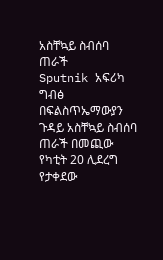አስቸኳይ ስብሰባ ጠራች
Sputnik አፍሪካ
ግብፅ በፍልስጥኤማውያን ጉዳይ አስቸኳይ ስብሰባ ጠራች በመጪው የካቲት 20 ሊደረግ የታቀደው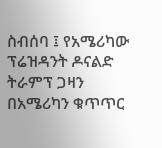ስብሰባ ፤ የአሜሪካው ፕሬዝዳንት ዶናልድ ትራምፕ ጋዛን በአሜሪካን ቁጥጥር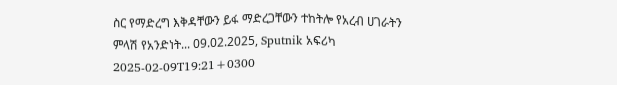ስር የማድረግ እቅዳቸውን ይፋ ማድረጋቸውን ተከትሎ የአረብ ሀገራትን ምላሽ የአንድነት... 09.02.2025, Sputnik አፍሪካ
2025-02-09T19:21+0300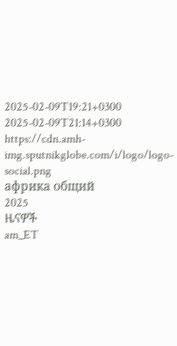2025-02-09T19:21+0300
2025-02-09T21:14+0300
https://cdn.amh-img.sputnikglobe.com/i/logo/logo-social.png
африка общий
2025
ዜናዎች
am_ET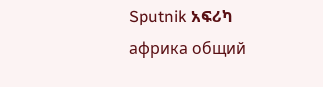Sputnik አፍሪካ
африка общий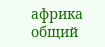африка общий